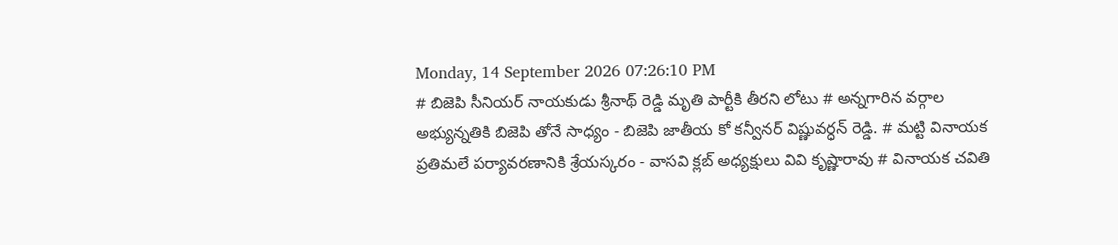Monday, 14 September 2026 07:26:10 PM
# బిజెపి సీనియర్ నాయకుడు శ్రీనాథ్ రెడ్డి మృతి పార్టీకి తీరని లోటు # అన్నగారిన వర్గాల అభ్యున్నతికి బిజెపి తోనే సాధ్యం - బిజెపి జాతీయ కో కన్వీనర్ విష్ణువర్ధన్ రెడ్డి. # మట్టి వినాయక ప్రతిమలే పర్యావరణానికి శ్రేయస్కరం - వాసవి క్లబ్ అధ్యక్షులు వివి కృష్ణారావు # వినాయక చవితి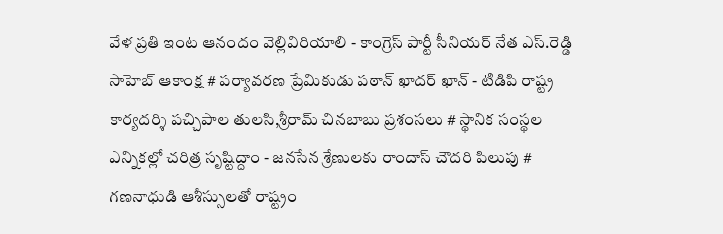వేళ ప్రతి ఇంట ఆనందం వెల్లివిరియాలి - కాంగ్రెస్ పార్టీ సీనియర్ నేత ఎస్.రెడ్డి సాహెబ్ ఆకాంక్ష # పర్యావరణ ప్రేమికుడు పఠాన్ ఖాదర్ ఖాన్ - టిడిపి రాష్ట్ర కార్యదర్శి పచ్చిపాల తులసి,శ్రీరామ్ చినబాబు ప్రశంసలు # స్థానిక సంస్థల ఎన్నికల్లో చరిత్ర సృష్టిద్దాం - జనసేన శ్రేణులకు రాందాస్ చౌదరి పిలుపు # గణనాధుడి ఆశీస్సులతో రాష్ట్రం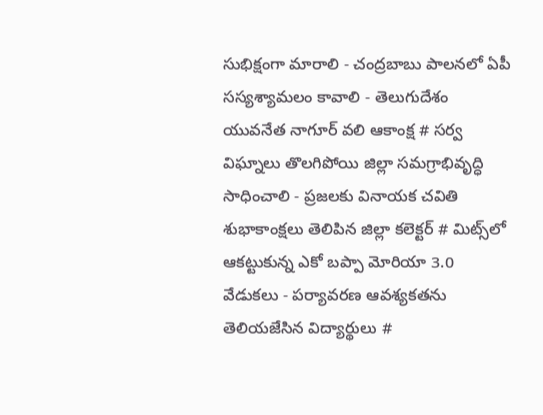సుభిక్షంగా మారాలి - చంద్రబాబు పాలనలో ఏపీ సస్యశ్యామలం కావాలి - తెలుగుదేశం యువనేత నాగూర్ వలి ఆకాంక్ష # సర్వ విఘ్నాలు తొలగిపోయి జిల్లా సమగ్రాభివృద్ధి సాధించాలి - ప్రజలకు వినాయక చవితి శుభాకాంక్షలు తెలిపిన జిల్లా కలెక్టర్ # మిట్స్‌లో ఆకట్టుకున్న ఎకో బప్పా మోరియా 3.0 వేడుకలు - పర్యావరణ ఆవశ్యకతను తెలియజేసిన విద్యార్థులు #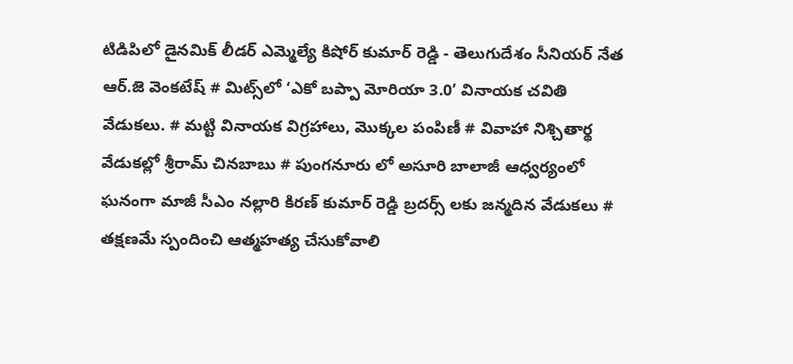టిడిపిలో డైనమిక్ లీడర్ ఎమ్మెల్యే కిషోర్ కుమార్ రెడ్డి - తెలుగుదేశం సీనియర్ నేత ఆర్.జె వెంకటేష్ # మిట్స్‌లో ‘ఎకో బప్పా మోరియా 3.0’ వినాయక చవితి వేడుకలు. # మట్టి వినాయక విగ్రహాలు, మొక్కల పంపిణీ # వివాహా నిశ్చితార్థ వేడుకల్లో శ్రీరామ్ చినబాబు # పుంగనూరు లో అసూరి బాలాజీ ఆధ్వర్యంలో ఘనంగా మాజీ సీఎం నల్లారి కిరణ్ కుమార్ రెడ్డి బ్రదర్స్ లకు జన్మదిన వేడుకలు # తక్షణమే స్పందించి ఆత్మహత్య చేసుకోవాలి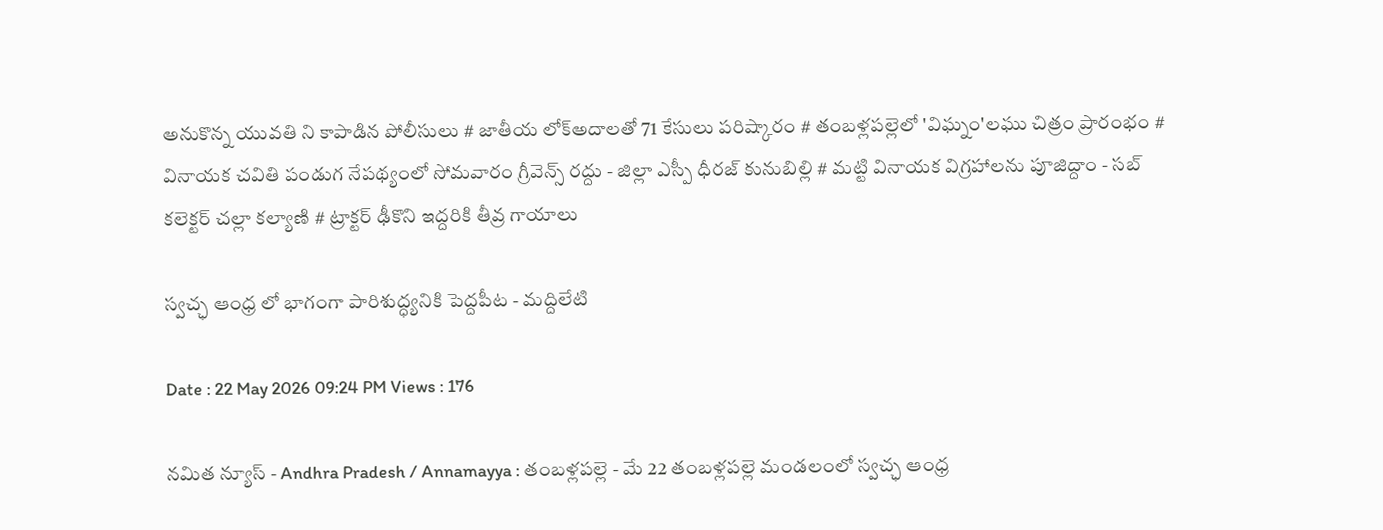అనుకొన్న యువతి ని కాపాడిన పోలీసులు # జాతీయ లోక్అదాలతో 71 కేసులు పరిష్కారం # తంబళ్లపల్లెలో 'విఘ్నం'లఘు చిత్రం ప్రారంభం # వినాయక చవితి పండుగ నేపథ్యంలో సోమవారం గ్రీవెన్స్ రద్దు - జిల్లా ఎస్పీ ధీరజ్ కునుబిల్లి # మట్టి వినాయక విగ్రహాలను పూజిద్దాం - సబ్ కలెక్టర్ చల్లా కల్యాణి # ట్రాక్టర్ ఢీకొని ఇద్దరికి తీవ్ర గాయాలు

స్వచ్ఛ ఆంధ్ర లో భాగంగా పారిశుద్ధ్యనికి పెద్దపీట - మద్దిలేటి

Date : 22 May 2026 09:24 PM Views : 176

నమిత న్యూస్ - Andhra Pradesh / Annamayya : తంబళ్లపల్లె - మే 22 తంబళ్లపల్లె మండలంలో స్వచ్ఛ ఆంధ్ర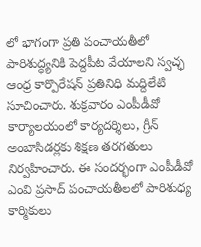లో భాగంగా ప్రతి పంచాయతీలో పారిశుద్ధ్యనికి పెద్దపీట వేయాలని స్వచ్ఛ ఆంధ్ర కార్పొరేషన్ ప్రతినిధి మద్దిలేటి సూచించారు. శుక్రవారం ఎంపీడీవో కార్యాలయంలో కార్యదర్శిలు, గ్రీన్ అంబాసిడర్లకు శిక్షణ తరగతులు నిర్వహించారు. ఈ సందర్భంగా ఎంపీడీవో ఎంవి ప్రసాద్ పంచాయతీలలో పారిశుధ్య కార్మికులు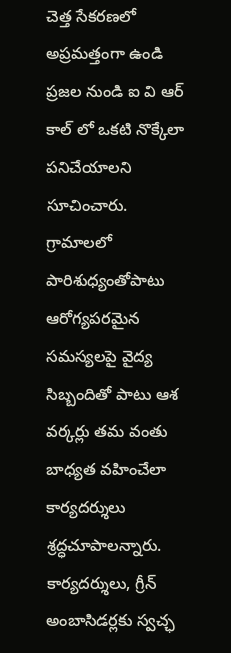చెత్త సేకరణలో అప్రమత్తంగా ఉండి ప్రజల నుండి ఐ వి ఆర్ కాల్ లో ఒకటి నొక్కేలా పనిచేయాలని సూచించారు. గ్రామాలలో పారిశుధ్యంతోపాటు ఆరోగ్యపరమైన సమస్యలపై వైద్య సిబ్బందితో పాటు ఆశ వర్కర్లు తమ వంతు బాధ్యత వహించేలా కార్యదర్శులు శ్రద్ధచూపాలన్నారు. కార్యదర్శులు, గ్రీన్ అంబాసిడర్లకు స్వచ్ఛ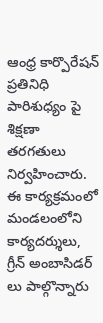ఆంధ్ర కార్పొరేషన్ ప్రతినిధి పారిశుధ్యం పై శిక్షణా తరగతులు నిర్వహించారు. ఈ కార్యక్రమంలో మండలంలోని కార్యదర్శులు, గ్రీన్ అంబాసిడర్ లు పాల్గొన్నారు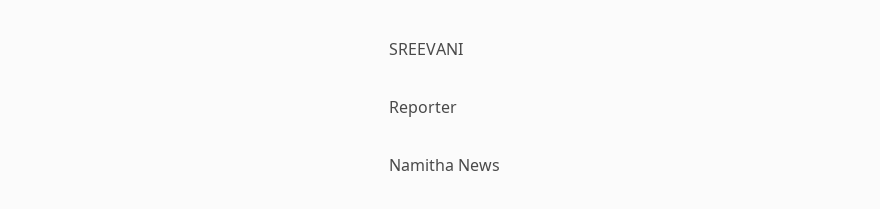SREEVANI

Reporter

Namitha News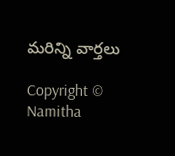మరిన్ని వార్తలు

Copyright © Namitha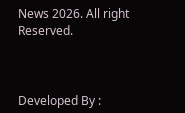News 2026. All right Reserved.



Developed By :